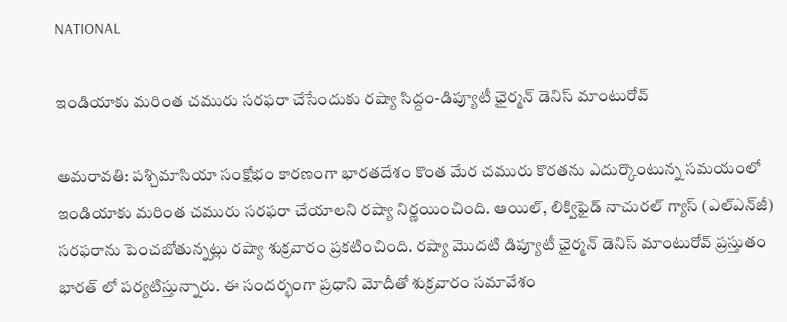NATIONAL

ఇండియాకు మరింత చమురు సరఫరా చేసేందుకు రష్యా సిద్దం-డిప్యూటీ ఛైర్మన్ డెనిస్ మాంటురోవ్

అమరావతి: పశ్చిమాసియా సంక్షోభం కారణంగా భారతదేశం కొంత మేర చమురు కొరతను ఎదుర్కొంటున్న సమయంలో ఇండియాకు మరింత చమురు సరఫరా చేయాలని రష్యా నిర్ణయించింది. ఆయిల్, లిక్విఫైడ్ నాచురల్ గ్యాస్ (ఎల్‌ఎన్‌జీ) సరఫరాను పెంచబోతున్నట్లు రష్యా శుక్రవారం ప్రకటించింది. రష్యా మొదటి డిప్యూటీ ఛైర్మన్ డెనిస్ మాంటురోవ్ ప్రస్తుతం భారత్ లో పర్యటిస్తున్నారు. ఈ సందర్భంగా ప్రధాని మోదీతో శుక్రవారం సమావేశం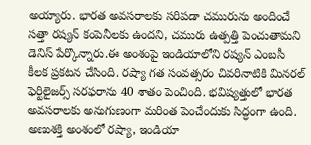అయ్యారు. భారత అవసరాలకు సరిపడా చమురును అందించే సత్తా రష్యన్ కంపెనీలకు ఉందని, చమురు ఉత్పత్తి పెంచుతామని డెనిస్ పేర్కొన్నారు.ఈ అంశంపై ఇండియాలోని రష్యన్ ఎంబసీ కీలక ప్రకటన చేసింది. రష్యా గత సంవత్సరం చివరినాటికి మినరల్ ఫెర్టిలైజర్స్ సరఫరాను 40 శాతం పెంచింది. భవిష్యత్తులో భారత అవసరాలకు అనుగుణంగా మరింత పెంచేందుకు సిద్ధంగా ఉంది. అణుశక్తి అంశంలో రష్యా, ఇండియా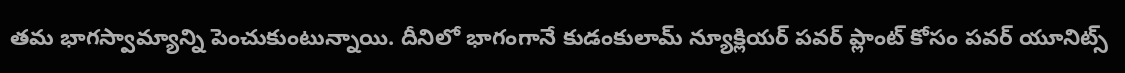తమ భాగస్వామ్యాన్ని పెంచుకుంటున్నాయి. దీనిలో భాగంగానే కుడంకులామ్ న్యూక్లియర్ పవర్ ప్లాంట్ కోసం పవర్ యూనిట్స్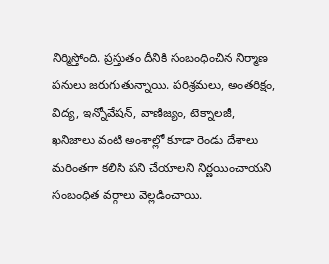నిర్మిస్తోంది. ప్రస్తుతం దీనికి సంబంధించిన నిర్మాణ పనులు జరుగుతున్నాయి. పరిశ్రమలు, అంతరిక్షం, విద్య, ఇన్నోవేషన్, వాణిజ్యం, టెక్నాలజీ, ఖనిజాలు వంటి అంశాల్లో కూడా రెండు దేశాలు మరింతగా కలిసి పని చేయాలని నిర్ణయించాయని సంబంధిత వర్గాలు వెల్లడించాయి.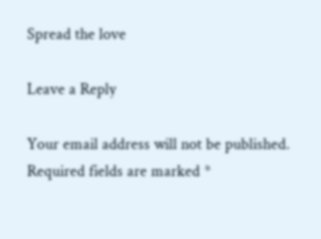Spread the love

Leave a Reply

Your email address will not be published. Required fields are marked *